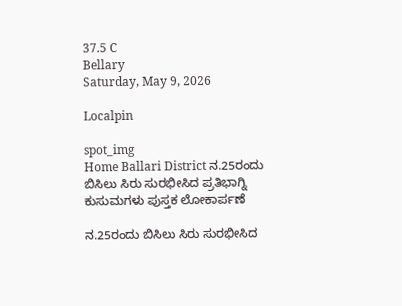37.5 C
Bellary
Saturday, May 9, 2026

Localpin

spot_img
Home Ballari District ನ.25ರಂದು ಬಿಸಿಲು ಸಿರು ಸುರಭೀಸಿದ ಪ್ರತಿಭಾಗ್ನಿ ಕುಸುಮಗಳು ಪುಸ್ತಕ ಲೋಕಾರ್ಪಣೆ

ನ.25ರಂದು ಬಿಸಿಲು ಸಿರು ಸುರಭೀಸಿದ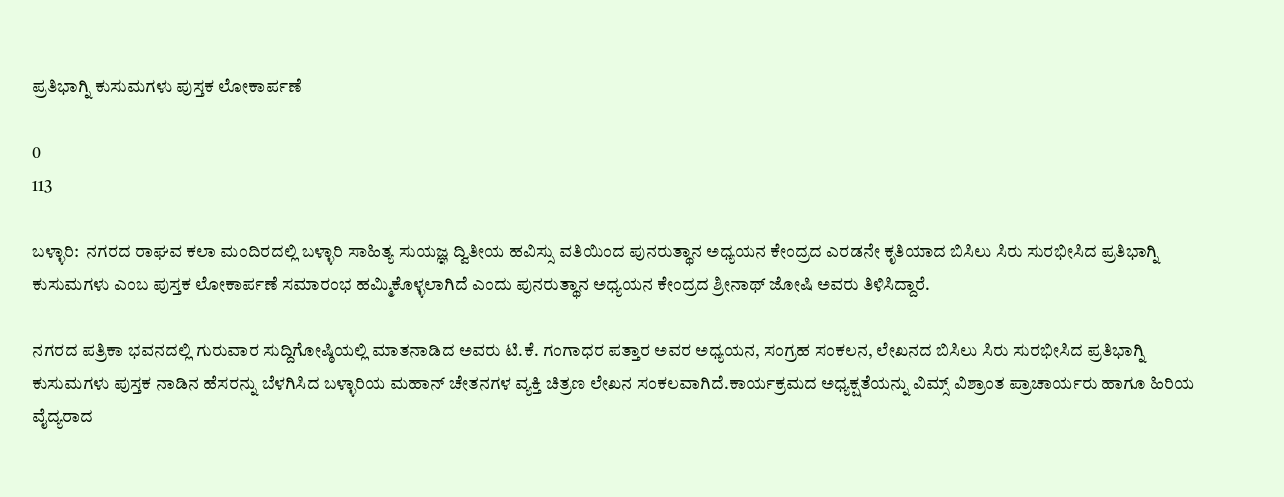ಪ್ರತಿಭಾಗ್ನಿ ಕುಸುಮಗಳು ಪುಸ್ತಕ ಲೋಕಾರ್ಪಣೆ

0
113

ಬಳ್ಳಾರಿ:  ನಗರದ ರಾಘವ ಕಲಾ ಮಂದಿರದಲ್ಲಿ ಬಳ್ಳಾರಿ ಸಾಹಿತ್ಯ ಸುಯಜ್ಞ ದ್ವಿತೀಯ ಹವಿಸ್ಸು ವತಿಯಿಂದ ಪುನರುತ್ಥಾನ ಅಧ್ಯಯನ ಕೇಂದ್ರದ ಎರಡನೇ ಕೃತಿಯಾದ ಬಿಸಿಲು ಸಿರು ಸುರಭೀಸಿದ ಪ್ರತಿಭಾಗ್ನಿ ಕುಸುಮಗಳು ಎಂಬ ಪುಸ್ತಕ ಲೋಕಾರ್ಪಣೆ ಸಮಾರಂಭ ಹಮ್ಮಿಕೊಳ್ಳಲಾಗಿದೆ ಎಂದು ಪುನರುತ್ಥಾನ ಅಧ್ಯಯನ ಕೇಂದ್ರದ ಶ್ರೀನಾಥ್ ಜೋಷಿ ಅವರು ತಿಳಿಸಿದ್ದಾರೆ.

ನಗರದ ಪತ್ರಿಕಾ ಭವನದಲ್ಲಿ ಗುರುವಾರ ಸುದ್ದಿಗೋಷ್ಠಿಯಲ್ಲಿ ಮಾತನಾಡಿದ ಅವರು ಟಿ.ಕೆ. ಗಂಗಾಧರ ಪತ್ತಾರ ಅವರ ಅಧ್ಯಯನ, ಸಂಗ್ರಹ ಸಂಕಲನ, ಲೇಖನದ ಬಿಸಿಲು ಸಿರು ಸುರಭೀಸಿದ ಪ್ರತಿಭಾಗ್ನಿ ಕುಸುಮಗಳು ಪುಸ್ತಕ ನಾಡಿನ ಹೆಸರನ್ನು ಬೆಳಗಿಸಿದ ಬಳ್ಳಾರಿಯ ಮಹಾನ್ ಚೇತನಗಳ ವ್ಯಕ್ತಿ ಚಿತ್ರಣ ಲೇಖನ ಸಂಕಲವಾಗಿದೆ.ಕಾರ್ಯಕ್ರಮದ ಅಧ್ಯಕ್ಷತೆಯನ್ನು ವಿಮ್ಸ್ ವಿಶ್ರಾಂತ ಪ್ರಾಚಾರ್ಯರು ಹಾಗೂ ಹಿರಿಯ ವೈದ್ಯರಾದ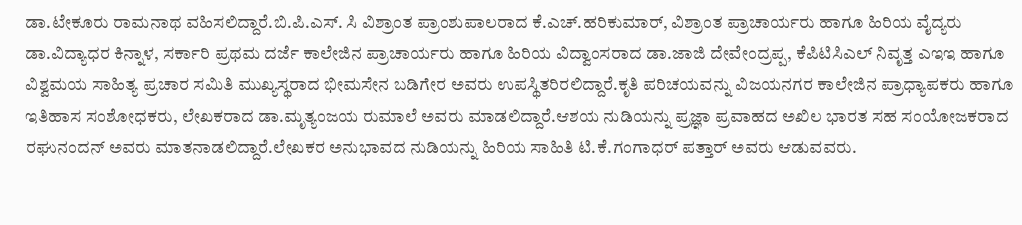ಡಾ.ಟೇಕೂರು ರಾಮನಾಥ ವಹಿಸಲಿದ್ದಾರೆ.ಬಿ.ಪಿ.ಎಸ್. ಸಿ ವಿಶ್ರಾಂತ ಪ್ರಾಂಶುಪಾಲರಾದ ಕೆ.ಎಚ್.ಹರಿಕುಮಾರ್, ವಿಶ್ರಾಂತ ಪ್ರಾಚಾರ್ಯರು ಹಾಗೂ ಹಿರಿಯ ವೈದ್ಯರು ಡಾ.ವಿದ್ಯಾಧರ ಕಿನ್ನಾಳ, ಸರ್ಕಾರಿ ಪ್ರಥಮ ದರ್ಜೆ ಕಾಲೇಜಿನ ಪ್ರಾಚಾರ್ಯರು ಹಾಗೂ ಹಿರಿಯ ವಿದ್ವಾಂಸರಾದ ಡಾ.ಜಾಜಿ ದೇವೇಂದ್ರಪ್ಪ, ಕೆಪಿಟಿಸಿಎಲ್ ನಿವೃತ್ತ ಎಇಇ ಹಾಗೂ ವಿಶ್ವಮಯ ಸಾಹಿತ್ಯ ಪ್ರಚಾರ ಸಮಿತಿ ಮುಖ್ಯಸ್ಥರಾದ ಭೀಮಸೇನ ಬಡಿಗೇರ ಅವರು ಉಪಸ್ಥಿತರಿರಲಿದ್ದಾರೆ.ಕೃತಿ ಪರಿಚಯವನ್ನು ವಿಜಯನಗರ ಕಾಲೇಜಿನ ಪ್ರಾಧ್ಯಾಪಕರು ಹಾಗೂ ಇತಿಹಾಸ ಸಂಶೋಧಕರು, ಲೇಖಕರಾದ ಡಾ.ಮೃತ್ಯಂಜಯ ರುಮಾಲೆ ಅವರು ಮಾಡಲಿದ್ದಾರೆ.ಆಶಯ ನುಡಿಯನ್ನು ಪ್ರಜ್ಞಾ ಪ್ರವಾಹದ ಅಖಿಲ ಭಾರತ ಸಹ ಸಂಯೋಜಕರಾದ ರಘುನಂದನ್ ಅವರು ಮಾತನಾಡಲಿದ್ದಾರೆ.ಲೇಖಕರ ಅನುಭಾವದ ನುಡಿಯನ್ನು ಹಿರಿಯ ಸಾಹಿತಿ ಟಿ.ಕೆ.ಗಂಗಾಧರ್ ಪತ್ತಾರ್ ಅವರು ಆಡುವವರು.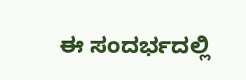ಈ ಸಂದರ್ಭದಲ್ಲಿ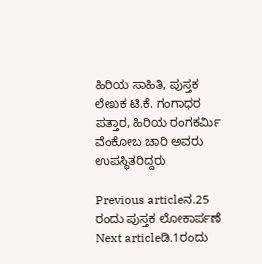ಹಿರಿಯ ಸಾಹಿತಿ, ಪುಸ್ತಕ ಲೇಖಕ ಟಿ.ಕೆ. ಗಂಗಾಧರ ಪತ್ತಾರ, ಹಿರಿಯ ರಂಗಕರ್ಮಿ ವೆಂಕೋಬ ಚಾರಿ ಅವರು ಉಪಸ್ಥಿತರಿದ್ದರು

Previous articleನ.25 ರಂದು ಪುಸ್ತಕ ಲೋಕಾರ್ಪಣೆ
Next articleಡಿ.1ರಂದು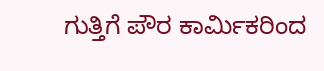ಗುತ್ತಿಗೆ ಪೌರ ಕಾರ್ಮಿಕರಿಂದ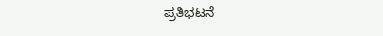ಪ್ರತಿಭಟನೆ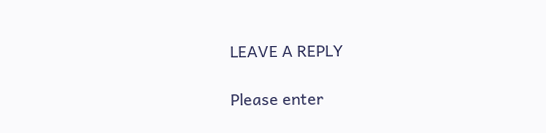LEAVE A REPLY

Please enter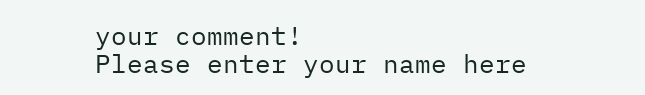your comment!
Please enter your name here